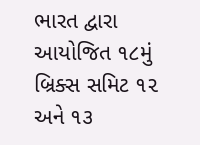ભારત દ્વારા આયોજિત ૧૮મું બ્રિક્સ સમિટ ૧૨ અને ૧૩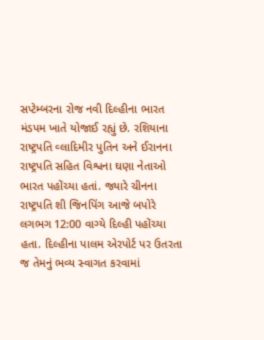સપ્ટેમ્બરના રોજ નવી દિલ્હીના ભારત મંડપમ ખાતે યોજાઈ રહ્યું છે. રશિયાના રાષ્ટ્રપતિ વ્લાદિમીર પુતિન અને ઈરાનના રાષ્ટ્રપતિ સહિત વિશ્વના ઘણા નેતાઓ ભારત પહોંચ્યા હતાં. જ્યારે ચીનના રાષ્ટ્રપતિ શી જિનપિંગ આજે બપોરે લગભગ 12:00 વાગ્યે દિલ્હી પહોંચ્યા હતા. દિલ્હીના પાલમ એરપોર્ટ પર ઉતરતા જ તેમનું ભવ્ય સ્વાગત કરવામાં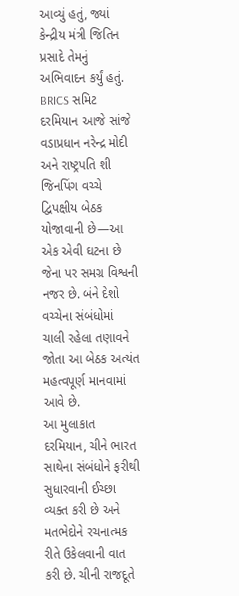આવ્યું હતું, જ્યાં કેન્દ્રીય મંત્રી જિતિન પ્રસાદે તેમનું અભિવાદન કર્યું હતું.
BRICS સમિટ દરમિયાન આજે સાંજે વડાપ્રધાન નરેન્દ્ર મોદી અને રાષ્ટ્રપતિ શી જિનપિંગ વચ્ચે દ્વિપક્ષીય બેઠક યોજાવાની છે—આ એક એવી ઘટના છે જેના પર સમગ્ર વિશ્વની નજર છે. બંને દેશો વચ્ચેના સંબંધોમાં ચાલી રહેલા તણાવને જોતા આ બેઠક અત્યંત મહત્વપૂર્ણ માનવામાં આવે છે.
આ મુલાકાત દરમિયાન, ચીને ભારત સાથેના સંબંધોને ફરીથી સુધારવાની ઈચ્છા વ્યક્ત કરી છે અને મતભેદોને રચનાત્મક રીતે ઉકેલવાની વાત કરી છે. ચીની રાજદૂતે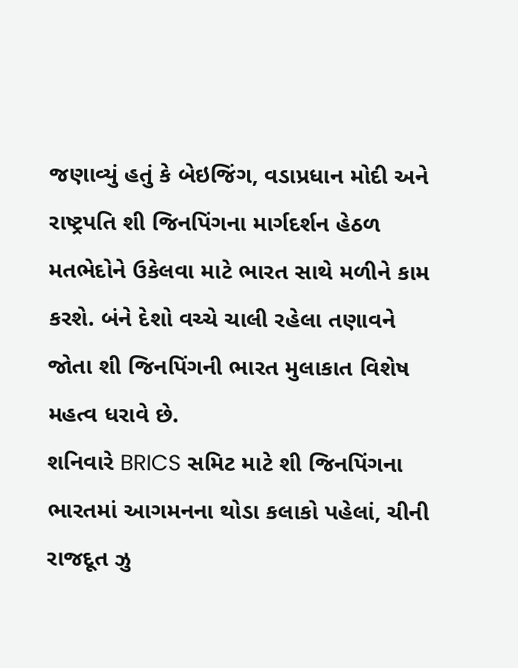જણાવ્યું હતું કે બેઇજિંગ, વડાપ્રધાન મોદી અને રાષ્ટ્રપતિ શી જિનપિંગના માર્ગદર્શન હેઠળ મતભેદોને ઉકેલવા માટે ભારત સાથે મળીને કામ કરશે. બંને દેશો વચ્ચે ચાલી રહેલા તણાવને જોતા શી જિનપિંગની ભારત મુલાકાત વિશેષ મહત્વ ધરાવે છે.
શનિવારે BRICS સમિટ માટે શી જિનપિંગના ભારતમાં આગમનના થોડા કલાકો પહેલાં, ચીની રાજદૂત ઝુ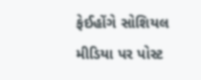ફેઈહોંગે સોશિયલ મીડિયા પર પોસ્ટ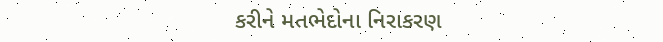કરીને મતભેદોના નિરાકરણ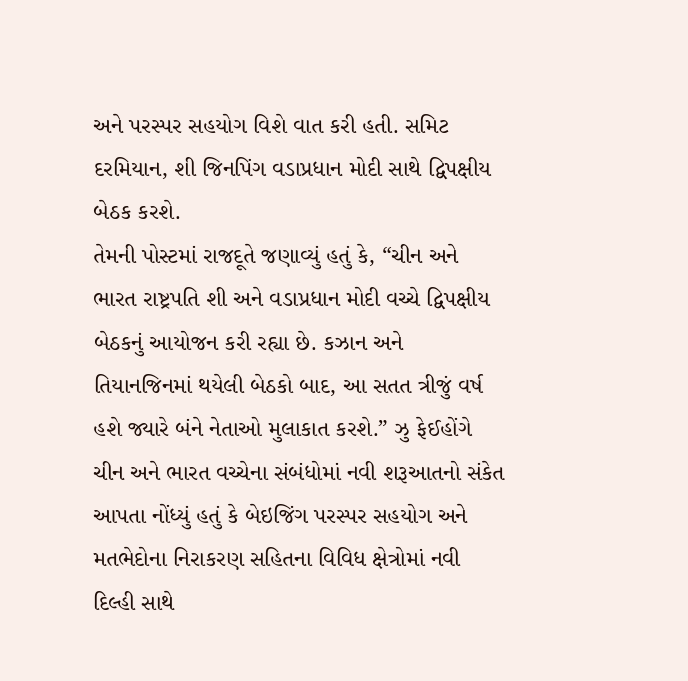અને પરસ્પર સહયોગ વિશે વાત કરી હતી. સમિટ દરમિયાન, શી જિનપિંગ વડાપ્રધાન મોદી સાથે દ્વિપક્ષીય બેઠક કરશે.
તેમની પોસ્ટમાં રાજદૂતે જણાવ્યું હતું કે, “ચીન અને ભારત રાષ્ટ્રપતિ શી અને વડાપ્રધાન મોદી વચ્ચે દ્વિપક્ષીય બેઠકનું આયોજન કરી રહ્યા છે. કઝાન અને તિયાનજિનમાં થયેલી બેઠકો બાદ, આ સતત ત્રીજું વર્ષ હશે જ્યારે બંને નેતાઓ મુલાકાત કરશે.” ઝુ ફેઈહોંગે ચીન અને ભારત વચ્ચેના સંબંધોમાં નવી શરૂઆતનો સંકેત આપતા નોંધ્યું હતું કે બેઇજિંગ પરસ્પર સહયોગ અને મતભેદોના નિરાકરણ સહિતના વિવિધ ક્ષેત્રોમાં નવી દિલ્હી સાથે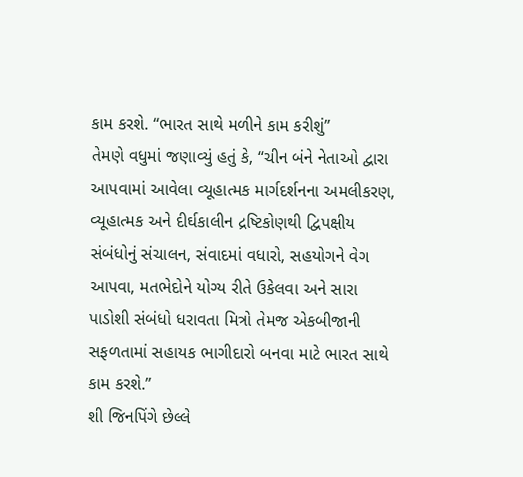કામ કરશે. “ભારત સાથે મળીને કામ કરીશું”
તેમણે વધુમાં જણાવ્યું હતું કે, “ચીન બંને નેતાઓ દ્વારા આપવામાં આવેલા વ્યૂહાત્મક માર્ગદર્શનના અમલીકરણ, વ્યૂહાત્મક અને દીર્ઘકાલીન દ્રષ્ટિકોણથી દ્વિપક્ષીય સંબંધોનું સંચાલન, સંવાદમાં વધારો, સહયોગને વેગ આપવા, મતભેદોને યોગ્ય રીતે ઉકેલવા અને સારા પાડોશી સંબંધો ધરાવતા મિત્રો તેમજ એકબીજાની સફળતામાં સહાયક ભાગીદારો બનવા માટે ભારત સાથે કામ કરશે.”
શી જિનપિંગે છેલ્લે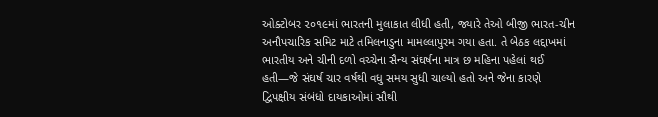ઓક્ટોબર ૨૦૧૯માં ભારતની મુલાકાત લીધી હતી, જ્યારે તેઓ બીજી ભારત-ચીન અનૌપચારિક સમિટ માટે તમિલનાડુના મામલ્લાપુરમ ગયા હતા. તે બેઠક લદ્દાખમાં ભારતીય અને ચીની દળો વચ્ચેના સૈન્ય સંઘર્ષના માત્ર છ મહિના પહેલાં થઈ હતી—જે સંઘર્ષ ચાર વર્ષથી વધુ સમય સુધી ચાલ્યો હતો અને જેના કારણે દ્વિપક્ષીય સંબંધો દાયકાઓમાં સૌથી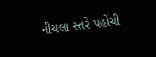નીચલા સ્તરે પહોંચી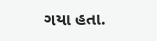ગયા હતા.